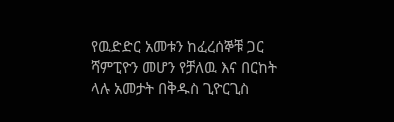የዉድድር አመቱን ከፈረሰኞቹ ጋር ሻምፒዮን መሆን የቻለዉ እና በርከት ላሉ አመታት በቅዱስ ጊዮርጊስ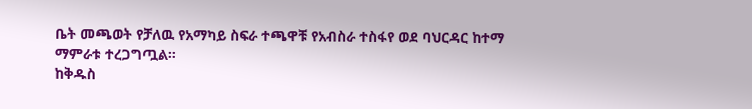ቤት መጫወት የቻለዉ የአማካይ ስፍራ ተጫዋቹ የአብስራ ተስፋየ ወደ ባህርዳር ከተማ ማምራቱ ተረጋግጧል።
ከቅዱስ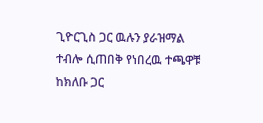ጊዮርጊስ ጋር ዉሉን ያራዝማል ተብሎ ሲጠበቅ የነበረዉ ተጫዋቹ ከክለቡ ጋር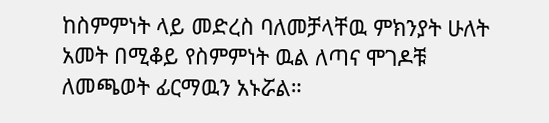ከስምምነት ላይ መድረስ ባለመቻላቸዉ ምክንያት ሁለት አመት በሚቆይ የስምምነት ዉል ለጣና ሞገዶቹ ለመጫወት ፊርማዉን አኑሯል።